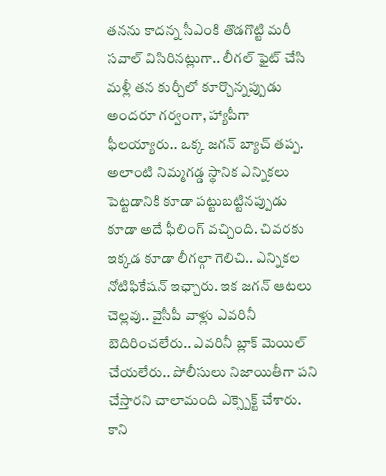తనను కాదన్న సీఎంకి తొడగొట్టి మరీ సవాల్ విసిరినట్లుగా.. లీగల్ ఫైట్ చేసి మళ్లీ తన కుర్చీలో కూర్చొన్నప్పుడు అందరూ గర్వంగా, హ్యాపీగా ఫీలయ్యారు.. ఒక్క జగన్ బ్యాచ్ తప్ప. అలాంటి నిమ్మగడ్డ స్థానిక ఎన్నికలు పెట్టడానికి కూడా పట్టుబట్టినప్పుడు కూడా అదే ఫీలింగ్ వచ్చింది. చివరకు ఇక్కడ కూడా లీగల్గా గెలిచి.. ఎన్నికల నోటిఫికేషన్ ఇఛ్చారు. ఇక జగన్ ఆటలు చెల్లవు.. వైసీపీ వాళ్లు ఎవరినీ బెదిరించలేరు.. ఎవరినీ బ్లాక్ మెయిల్ చేయలేరు.. పోలీసులు నిజాయితీగా పని చేస్తారని చాలామంది ఎక్స్పెక్ట్ చేశారు. కాని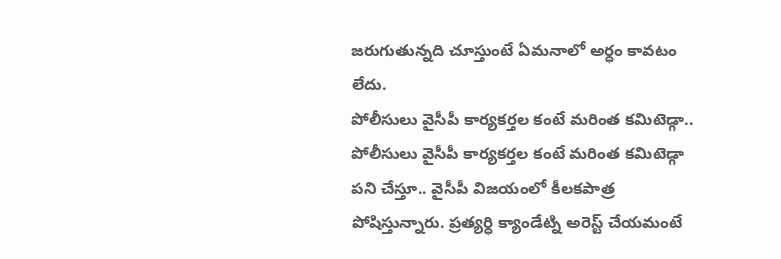జరుగుతున్నది చూస్తుంటే ఏమనాలో అర్ధం కావటం లేదు.
పోలీసులు వైసీపీ కార్యకర్తల కంటే మరింత కమిటెడ్గా..
పోలీసులు వైసీపీ కార్యకర్తల కంటే మరింత కమిటెడ్గా పని చేస్తూ.. వైసీపీ విజయంలో కీలకపాత్ర పోషిస్తున్నారు. ప్రత్యర్ధి క్యాండేట్ని అరెస్ట్ చేయమంటే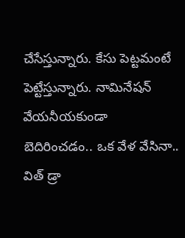చేసేస్తున్నారు. కేసు పెట్టమంటే పెట్టేస్తున్నారు. నామినేషన్ వేయనీయకుండా బెదిరించడం.. ఒక వేళ వేసినా.. విత్ డ్రా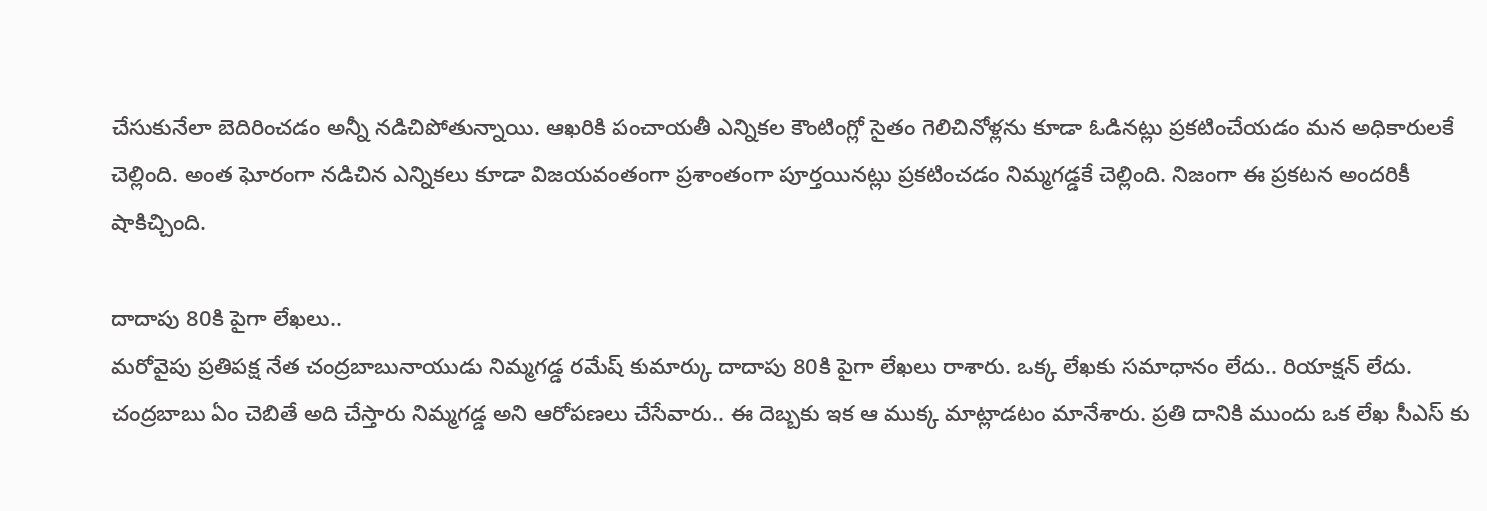చేసుకునేలా బెదిరించడం అన్నీ నడిచిపోతున్నాయి. ఆఖరికి పంచాయతీ ఎన్నికల కౌంటింగ్లో సైతం గెలిచినోళ్లను కూడా ఓడినట్లు ప్రకటించేయడం మన అధికారులకే చెల్లింది. అంత ఘోరంగా నడిచిన ఎన్నికలు కూడా విజయవంతంగా ప్రశాంతంగా పూర్తయినట్లు ప్రకటించడం నిమ్మగడ్డకే చెల్లింది. నిజంగా ఈ ప్రకటన అందరికీ షాకిచ్చింది.

దాదాపు 80కి పైగా లేఖలు..
మరోవైపు ప్రతిపక్ష నేత చంద్రబాబునాయుడు నిమ్మగడ్డ రమేష్ కుమార్కు దాదాపు 80కి పైగా లేఖలు రాశారు. ఒక్క లేఖకు సమాధానం లేదు.. రియాక్షన్ లేదు. చంద్రబాబు ఏం చెబితే అది చేస్తారు నిమ్మగడ్డ అని ఆరోపణలు చేసేవారు.. ఈ దెబ్బకు ఇక ఆ ముక్క మాట్లాడటం మానేశారు. ప్రతి దానికి ముందు ఒక లేఖ సీఎస్ కు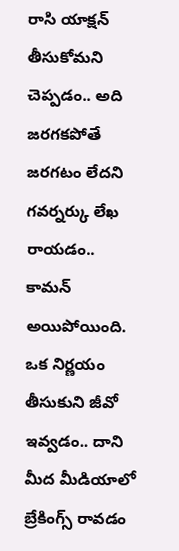రాసి యాక్షన్ తీసుకోమని చెప్పడం.. అది జరగకపోతే జరగటం లేదని గవర్నర్కు లేఖ రాయడం.. కామన్ అయిపోయింది. ఒక నిర్ణయం తీసుకుని జీవో ఇవ్వడం.. దాని మీద మీడియాలో బ్రేకింగ్స్ రావడం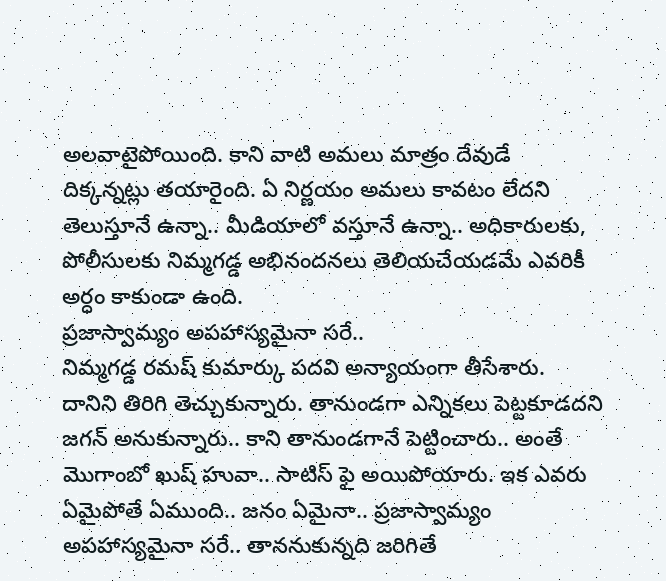అలవాటైపోయింది. కాని వాటి అమలు మాత్రం దేవుడే దిక్కన్నట్లు తయారైంది. ఏ నిర్ణయం అమలు కావటం లేదని తెలుస్తూనే ఉన్నా.. మీడియాలో వస్తూనే ఉన్నా.. అధికారులకు, పోలీసులకు నిమ్మగడ్డ అభినందనలు తెలియచేయడమే ఎవరికీ అర్ధం కాకుండా ఉంది.
ప్రజాస్వామ్యం అపహాస్యమైనా సరే..
నిమ్మగడ్డ రమష్ కుమార్కు పదవి అన్యాయంగా తీసేశారు. దానిని తిరిగి తెచ్చుకున్నారు. తానుండగా ఎన్నికలు పెట్టకూడదని జగన్ అనుకున్నారు.. కాని తానుండగానే పెట్టించారు.. అంతే మొగాంబో ఖుష్ హువా.. సాటిస్ ఫై అయిపోయారు. ఇక ఎవరు ఏమైపోతే ఏముంది.. జనం ఏమైనా.. ప్రజాస్వామ్యం అపహాస్యమైనా సరే.. తాననుకున్నది జరిగితే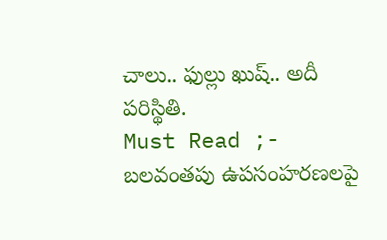చాలు.. ఫుల్లు ఖుష్.. అదీ పరిస్థితి.
Must Read ;- బలవంతపు ఉపసంహరణలపై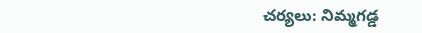చర్యలు: నిమ్మగడ్డ